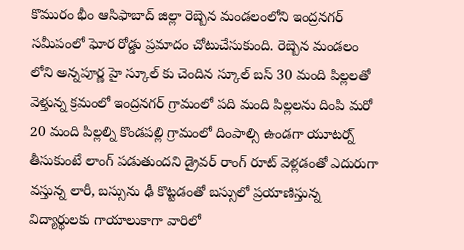కొమురం భీం ఆసిఫాబాద్ జిల్లా రెబ్బెన మండలంలోని ఇంద్రనగర్ సమీపంలో ఘోర రోడ్డు ప్రమాదం చోటుచేసుకుంది. రెబ్బెన మండలం లోని అన్నపూర్ణ హై స్కూల్ కు చెందిన స్కూల్ బస్ 30 మంది పిల్లలతో వెళ్తున్న క్రమంలో ఇంద్రనగర్ గ్రామంలో పది మంది పిల్లలను దింపి మరో 20 మంది పిల్లల్ని కొండపల్లి గ్రామంలో దింపాల్సి ఉండగా యూటర్న్ తీసుకుంటే లాంగ్ పడుతుందని డ్రైవర్ రాంగ్ రూట్ వెళ్లడంతో ఎదురుగా వస్తున్న లారీ, బస్సును ఢీ కొట్టడంతో బస్సులో ప్రయాణిస్తున్న విద్యార్థులకు గాయాలుకాగా వారిలో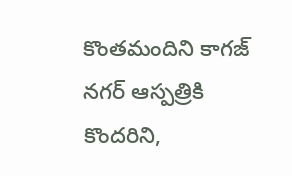కొంతమందిని కాగజ్ నగర్ ఆస్పత్రికి కొందరిని,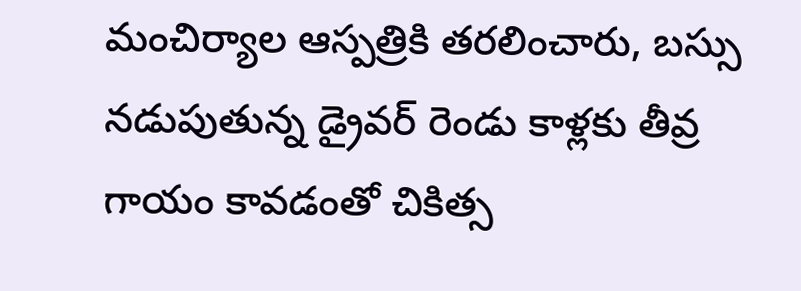మంచిర్యాల ఆస్పత్రికి తరలించారు, బస్సు నడుపుతున్న డ్రైవర్ రెండు కాళ్లకు తీవ్ర గాయం కావడంతో చికిత్స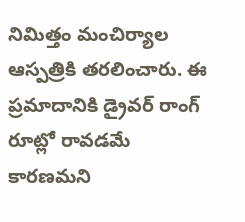నిమిత్తం మంచిర్యాల ఆస్పత్రికి తరలించారు. ఈ ప్రమాదానికి డ్రైవర్ రాంగ్ రూట్లో రావడమే కారణమని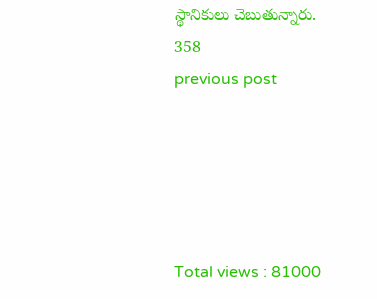స్థానికులు చెబుతున్నారు.
358
previous post





Total views : 81000